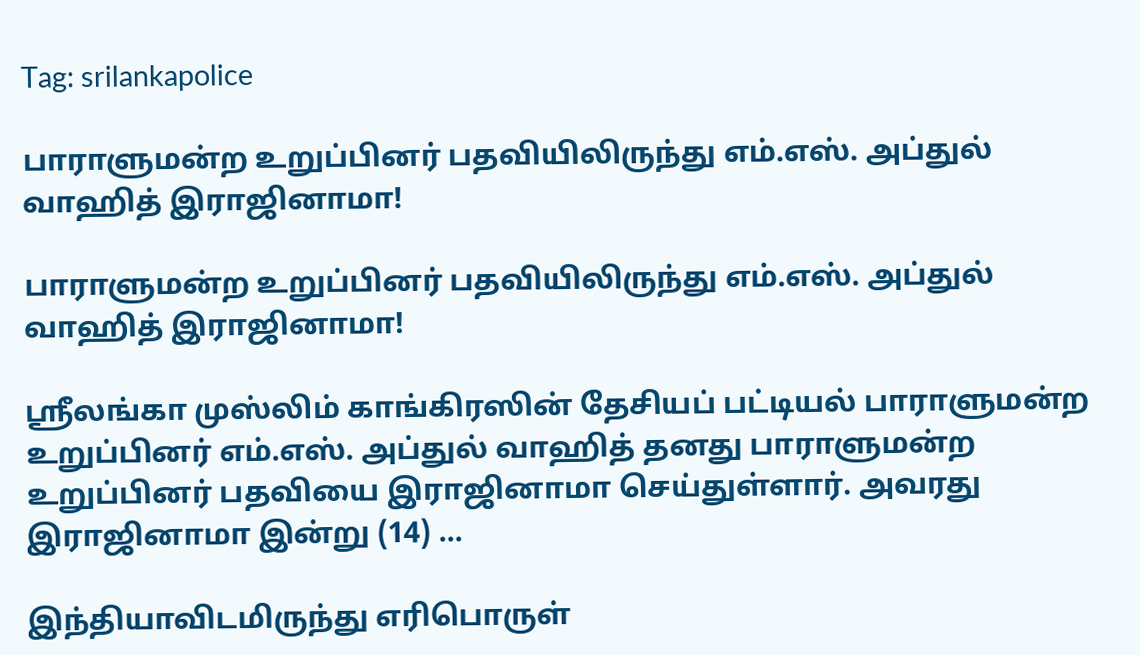Tag: srilankapolice

பாராளுமன்ற உறுப்பினர் பதவியிலிருந்து எம்.எஸ். அப்துல் வாஹித் இராஜினாமா!

பாராளுமன்ற உறுப்பினர் பதவியிலிருந்து எம்.எஸ். அப்துல் வாஹித் இராஜினாமா!

ஸ்ரீலங்கா முஸ்லிம் காங்கிரஸின் தேசியப் பட்டியல் பாராளுமன்ற உறுப்பினர் எம்.எஸ். அப்துல் வாஹித் தனது பாராளுமன்ற உறுப்பினர் பதவியை இராஜினாமா செய்துள்ளார். அவரது இராஜினாமா இன்று (14) ...

இந்தியாவிடமிருந்து எரிபொருள்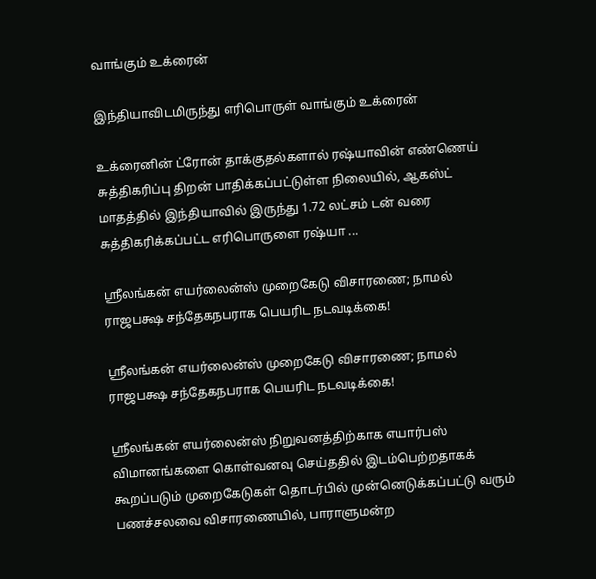வாங்கும் உக்ரைன்

இந்தியாவிடமிருந்து எரிபொருள் வாங்கும் உக்ரைன்

உக்ரைனின் ட்ரோன் தாக்குதல்களால் ரஷ்யாவின் எண்ணெய் சுத்திகரிப்பு திறன் பாதிக்கப்பட்டுள்ள நிலையில், ஆகஸ்ட் மாதத்தில் இந்தியாவில் இருந்து 1.72 லட்சம் டன் வரை சுத்திகரிக்கப்பட்ட எரிபொருளை ரஷ்யா ...

ஸ்ரீலங்கன் எயர்லைன்ஸ் முறைகேடு விசாரணை; நாமல் ராஜபக்ஷ சந்தேகநபராக பெயரிட நடவடிக்கை!

ஸ்ரீலங்கன் எயர்லைன்ஸ் முறைகேடு விசாரணை; நாமல் ராஜபக்ஷ சந்தேகநபராக பெயரிட நடவடிக்கை!

ஸ்ரீலங்கன் எயர்லைன்ஸ் நிறுவனத்திற்காக எயார்பஸ் விமானங்களை கொள்வனவு செய்ததில் இடம்பெற்றதாகக் கூறப்படும் முறைகேடுகள் தொடர்பில் முன்னெடுக்கப்பட்டு வரும் பணச்சலவை விசாரணையில், பாராளுமன்ற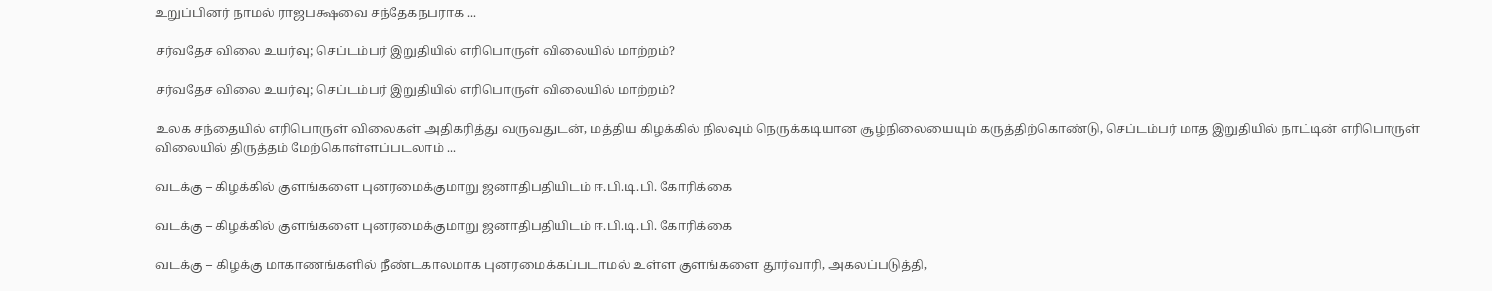உறுப்பினர் நாமல் ராஜபக்ஷவை சந்தேகநபராக ...

சர்வதேச விலை உயர்வு; செப்டம்பர் இறுதியில் எரிபொருள் விலையில் மாற்றம்?

சர்வதேச விலை உயர்வு; செப்டம்பர் இறுதியில் எரிபொருள் விலையில் மாற்றம்?

உலக சந்தையில் எரிபொருள் விலைகள் அதிகரித்து வருவதுடன், மத்திய கிழக்கில் நிலவும் நெருக்கடியான சூழ்நிலையையும் கருத்திற்கொண்டு, செப்டம்பர் மாத இறுதியில் நாட்டின் எரிபொருள் விலையில் திருத்தம் மேற்கொள்ளப்படலாம் ...

வடக்கு – கிழக்கில் குளங்களை புனரமைக்குமாறு ஜனாதிபதியிடம் ஈ.பி.டி.பி. கோரிக்கை

வடக்கு – கிழக்கில் குளங்களை புனரமைக்குமாறு ஜனாதிபதியிடம் ஈ.பி.டி.பி. கோரிக்கை

வடக்கு – கிழக்கு மாகாணங்களில் நீண்டகாலமாக புனரமைக்கப்படாமல் உள்ள குளங்களை தூர்வாரி, அகலப்படுத்தி,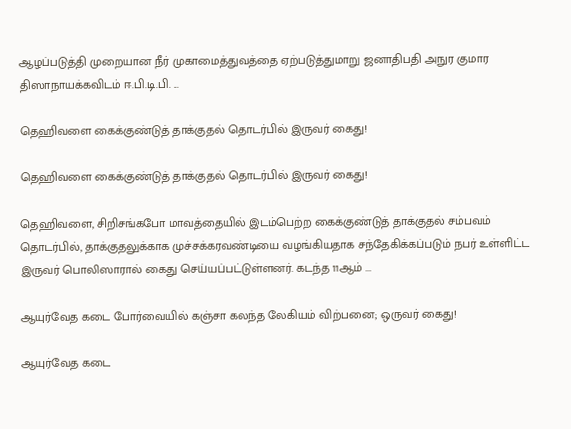ஆழப்படுத்தி முறையான நீர் முகாமைத்துவத்தை ஏற்படுத்துமாறு ஜனாதிபதி அநுர குமார திஸாநாயக்கவிடம் ஈ.பி.டி.பி. ...

தெஹிவளை கைக்குண்டுத் தாக்குதல் தொடர்பில் இருவர் கைது!

தெஹிவளை கைக்குண்டுத் தாக்குதல் தொடர்பில் இருவர் கைது!

தெஹிவளை, சிறிசங்கபோ மாவத்தையில் இடம்பெற்ற கைக்குண்டுத் தாக்குதல் சம்பவம் தொடர்பில், தாக்குதலுக்காக முச்சக்கரவண்டியை வழங்கியதாக சந்தேகிக்கப்படும் நபர் உள்ளிட்ட இருவர் பொலிஸாரால் கைது செய்யப்பட்டுள்ளனர். கடந்த 11ஆம் ...

ஆயுர்வேத கடை போர்வையில் கஞ்சா கலந்த லேகியம் விற்பனை; ஒருவர் கைது!

ஆயுர்வேத கடை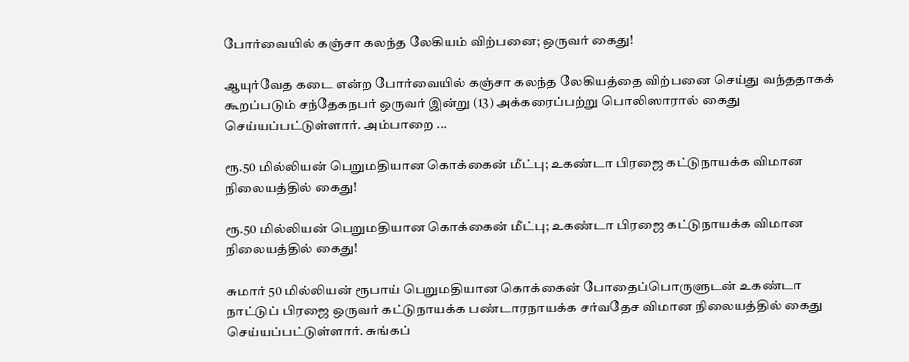போர்வையில் கஞ்சா கலந்த லேகியம் விற்பனை; ஒருவர் கைது!

ஆயுர்வேத கடை என்ற போர்வையில் கஞ்சா கலந்த லேகியத்தை விற்பனை செய்து வந்ததாகக் கூறப்படும் சந்தேகநபர் ஒருவர் இன்று (13) அக்கரைப்பற்று பொலிஸாரால் கைது செய்யப்பட்டுள்ளார். அம்பாறை ...

ரூ.50 மில்லியன் பெறுமதியான கொக்கைன் மீட்பு; உகண்டா பிரஜை கட்டுநாயக்க விமான நிலையத்தில் கைது!

ரூ.50 மில்லியன் பெறுமதியான கொக்கைன் மீட்பு; உகண்டா பிரஜை கட்டுநாயக்க விமான நிலையத்தில் கைது!

சுமார் 50 மில்லியன் ரூபாய் பெறுமதியான கொக்கைன் போதைப்பொருளுடன் உகண்டா நாட்டுப் பிரஜை ஒருவர் கட்டுநாயக்க பண்டாரநாயக்க சர்வதேச விமான நிலையத்தில் கைது செய்யப்பட்டுள்ளார். சுங்கப்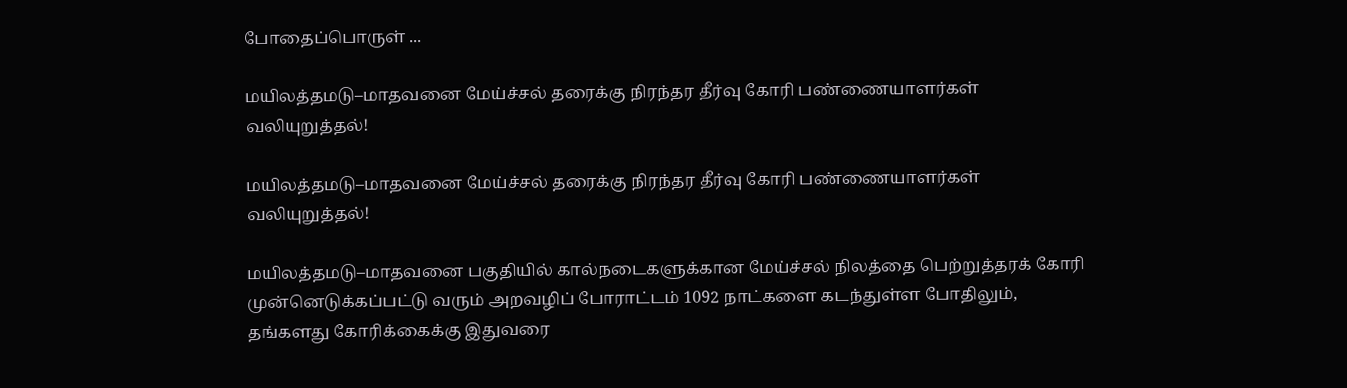போதைப்பொருள் ...

மயிலத்தமடு–மாதவனை மேய்ச்சல் தரைக்கு நிரந்தர தீர்வு கோரி பண்ணையாளர்கள் வலியுறுத்தல்!

மயிலத்தமடு–மாதவனை மேய்ச்சல் தரைக்கு நிரந்தர தீர்வு கோரி பண்ணையாளர்கள் வலியுறுத்தல்!

மயிலத்தமடு–மாதவனை பகுதியில் கால்நடைகளுக்கான மேய்ச்சல் நிலத்தை பெற்றுத்தரக் கோரி முன்னெடுக்கப்பட்டு வரும் அறவழிப் போராட்டம் 1092 நாட்களை கடந்துள்ள போதிலும், தங்களது கோரிக்கைக்கு இதுவரை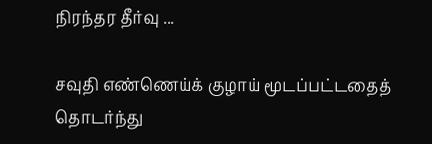நிரந்தர தீர்வு ...

சவுதி எண்ணெய்க் குழாய் மூடப்பட்டதைத் தொடர்ந்து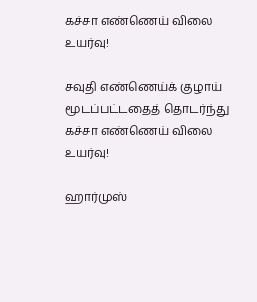கச்சா எண்ணெய் விலை உயர்வு!

சவுதி எண்ணெய்க் குழாய் மூடப்பட்டதைத் தொடர்ந்து கச்சா எண்ணெய் விலை உயர்வு!

ஹார்முஸ்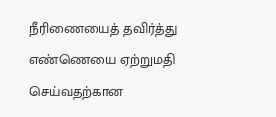நீரிணையைத் தவிர்த்து எண்ணெயை ஏற்றுமதி செய்வதற்கான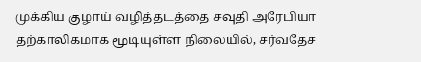முக்கிய குழாய் வழித்தடத்தை சவுதி அரேபியா தற்காலிகமாக மூடியுள்ள நிலையில், சர்வதேச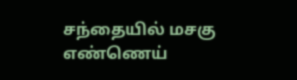சந்தையில் மசகு எண்ணெய்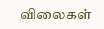விலைகள்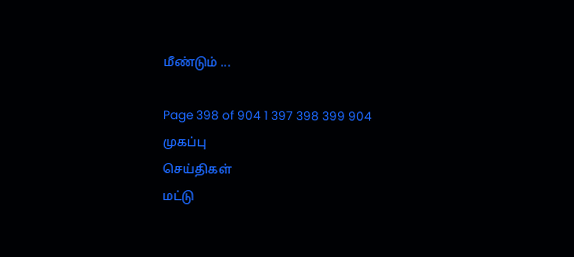மீண்டும் ...

Page 398 of 904 1 397 398 399 904
முகப்பு
செய்திகள்
மட்டு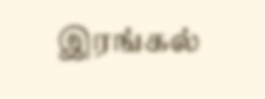இரங்கல்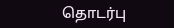தொடர்பு